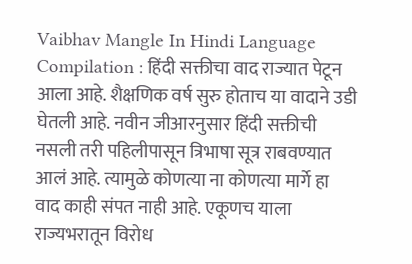Vaibhav Mangle In Hindi Language Compilation : हिंदी सक्तीचा वाद राज्यात पेटून आला आहे. शैक्षणिक वर्ष सुरु होताच या वादाने उडी घेतली आहे. नवीन जीआरनुसार हिंदी सक्तीची नसली तरी पहिलीपासून त्रिभाषा सूत्र राबवण्यात आलं आहे. त्यामुळे कोणत्या ना कोणत्या मार्गे हा वाद काही संपत नाही आहे. एकूणच याला राज्यभरातून विरोध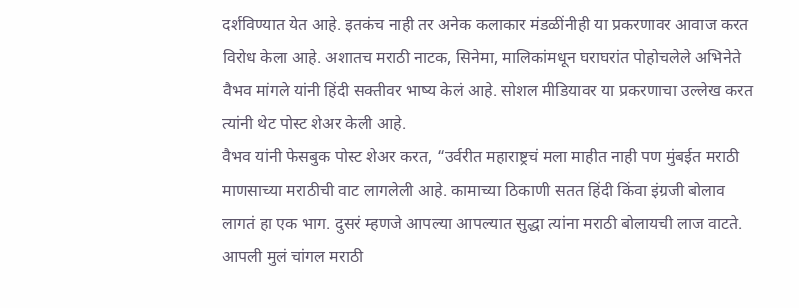दर्शविण्यात येत आहे. इतकंच नाही तर अनेक कलाकार मंडळींनीही या प्रकरणावर आवाज करत विरोध केला आहे. अशातच मराठी नाटक, सिनेमा, मालिकांमधून घराघरांत पोहोचलेले अभिनेते वैभव मांगले यांनी हिंदी सक्तीवर भाष्य केलं आहे. सोशल मीडियावर या प्रकरणाचा उल्लेख करत त्यांनी थेट पोस्ट शेअर केली आहे.
वैभव यांनी फेसबुक पोस्ट शेअर करत, “उर्वरीत महाराष्ट्रचं मला माहीत नाही पण मुंबईत मराठी माणसाच्या मराठीची वाट लागलेली आहे. कामाच्या ठिकाणी सतत हिंदी किंवा इंग्रजी बोलाव लागतं हा एक भाग. दुसरं म्हणजे आपल्या आपल्यात सुद्धा त्यांना मराठी बोलायची लाज वाटते. आपली मुलं चांगल मराठी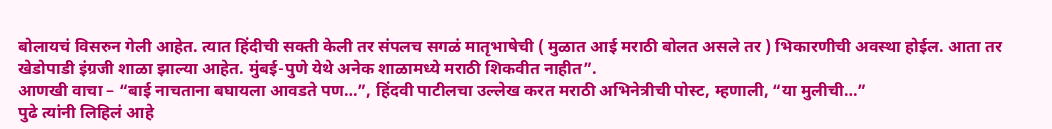बोलायचं विसरुन गेली आहेत. त्यात हिंदीची सक्ती केली तर संपलच सगळं मातृभाषेची ( मुळात आई मराठी बोलत असले तर ) भिकारणीची अवस्था होईल. आता तर खेडोपाडी इंग्रजी शाळा झाल्या आहेत. मुंबई-पुणे येथे अनेक शाळामध्ये मराठी शिकवीत नाहीत”.
आणखी वाचा – “बाई नाचताना बघायला आवडते पण…”, हिंदवी पाटीलचा उल्लेख करत मराठी अभिनेत्रीची पोस्ट, म्हणाली, “या मुलीची…”
पुढे त्यांनी लिहिलं आहे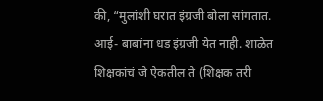की, “मुलांशी घरात इंग्रजी बोला सांगतात. आई- बाबांना धड इंग्रजी येत नाही. शाळेत शिक्षकांचं जे ऐकतील ते (शिक्षक तरी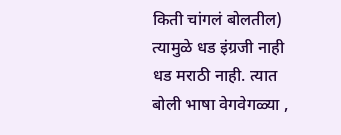किती चांगलं बोलतील) त्यामुळे धड इंग्रजी नाही धड मराठी नाही. त्यात बोली भाषा वेगवेगळ्या ,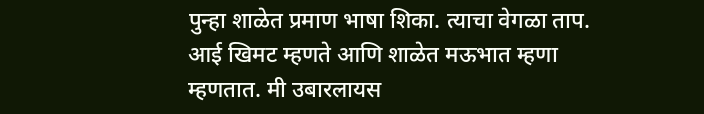पुन्हा शाळेत प्रमाण भाषा शिका. त्याचा वेगळा ताप. आई खिमट म्हणते आणि शाळेत मऊभात म्हणा म्हणतात. मी उबारलायस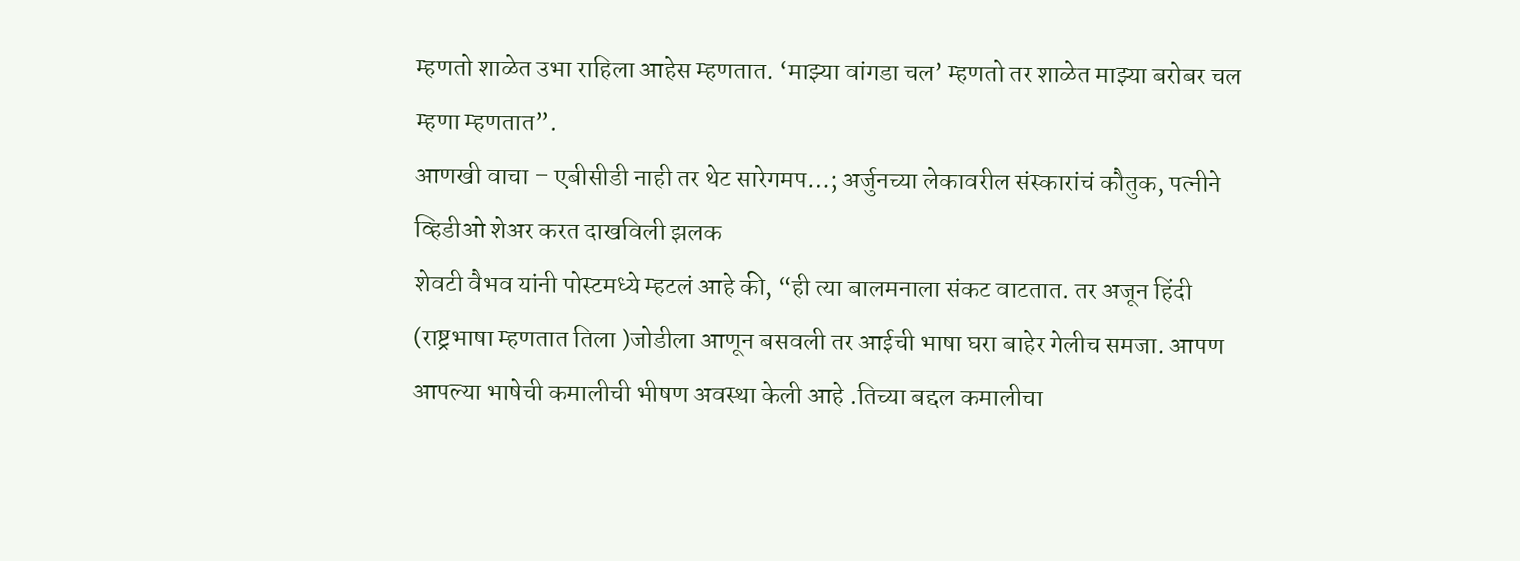म्हणतो शाळेत उभा राहिला आहेस म्हणतात. ‘माझ्या वांगडा चल’ म्हणतो तर शाळेत माझ्या बरोबर चल म्हणा म्हणतात”.
आणखी वाचा – एबीसीडी नाही तर थेट सारेगमप…; अर्जुनच्या लेकावरील संस्कारांचं कौतुक, पत्नीने व्हिडीओ शेअर करत दाखविली झलक
शेवटी वैभव यांनी पोस्टमध्ये म्हटलं आहे की, “ही त्या बालमनाला संकट वाटतात. तर अजून हिंदी (राष्ट्रभाषा म्हणतात तिला )जोडीला आणून बसवली तर आईची भाषा घरा बाहेर गेलीच समजा. आपण आपल्या भाषेची कमालीची भीषण अवस्था केली आहे .तिच्या बद्दल कमालीचा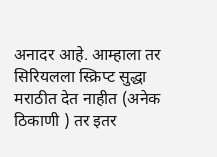अनादर आहे. आम्हाला तर सिरियलला स्क्रिप्ट सुद्धा मराठीत देत नाहीत (अनेक ठिकाणी ) तर इतर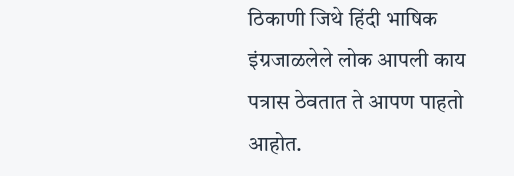ठिकाणी जिथे हिंदी भाषिक इंग्रजाळलेले लोक आपली काय पत्रास ठेवतात ते आपण पाहतो आहोत.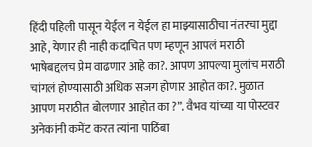हिंदी पहिली पासून येईल न येईल हा माझ्यासाठीचा नंतरचा मुद्दा आहे, येणार ही नाही कदाचित पण म्हणून आपलं मराठी भाषेबद्दलच प्रेम वाढणार आहे का?. आपण आपल्या मुलांच मराठी चांगलं होण्यासाठी अधिक सजग होणार आहोत का?. मुळात आपण मराठीत बोलणार आहोत का ?”. वैभव यांच्या या पोस्टवर अनेकांनी कमेंट करत त्यांना पाठिंबा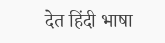देत हिंदी भाषा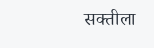सक्तीला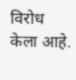विरोध केला आहे.